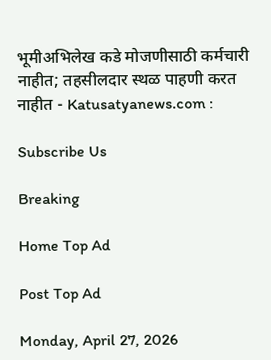भूमीअभिलेख कडे मोजणीसाठी कर्मचारी नाहीत; तहसीलदार स्थळ पाहणी करत नाहीत - Katusatyanews.com :

Subscribe Us

Breaking

Home Top Ad

Post Top Ad

Monday, April 27, 2026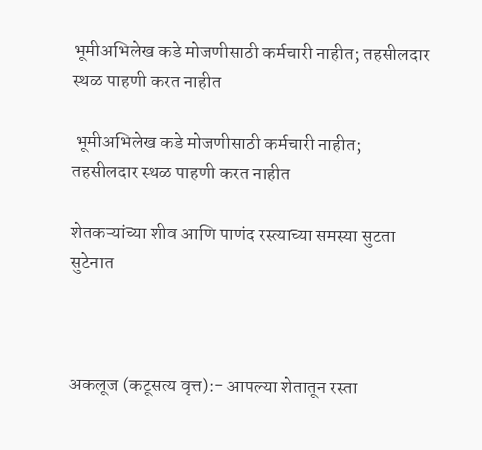भूमीअभिलेख कडे मोजणीसाठी कर्मचारी नाहीत; तहसीलदार स्थळ पाहणी करत नाहीत

 भूमीअभिलेख कडे मोजणीसाठी कर्मचारी नाहीत; तहसीलदार स्थळ पाहणी करत नाहीत

शेतकऱ्यांच्या शीव आणि पाणंद रस्त्याच्या समस्या सुटता सुटेनात



अकलूज (कटूसत्य वृत्त):- आपल्या शेतातून रस्ता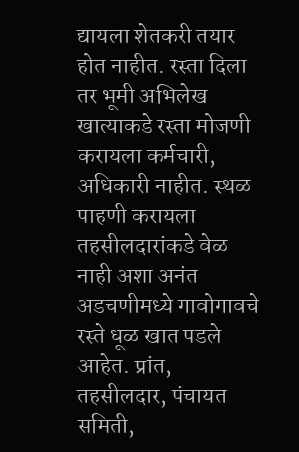द्यायला शेतकरी तयार होत नाहीत. रस्ता दिला तर भूमी अभिलेख खात्याकडे रस्ता मोजणी करायला कर्मचारी, अधिकारी नाहीत. स्थळ पाहणी करायला तहसीलदारांकडे वेळ नाही अशा अनंत अडचणीमध्ये गावोगावचे रस्ते धूळ खात पडले आहेत. प्रांत, तहसीलदार, पंचायत समिती,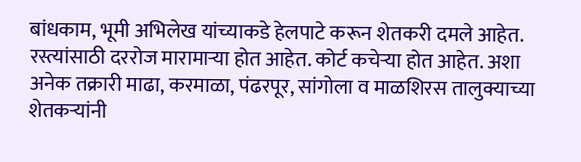बांधकाम, भूमी अभिलेख यांच्याकडे हेलपाटे करून शेतकरी दमले आहेत.
रस्त्यांसाठी दररोज मारामाऱ्या होत आहेत. कोर्ट कचेऱ्या होत आहेत. अशा अनेक तक्रारी माढा, करमाळा, पंढरपूर, सांगोला व माळशिरस तालुक्याच्या शेतकऱ्यांनी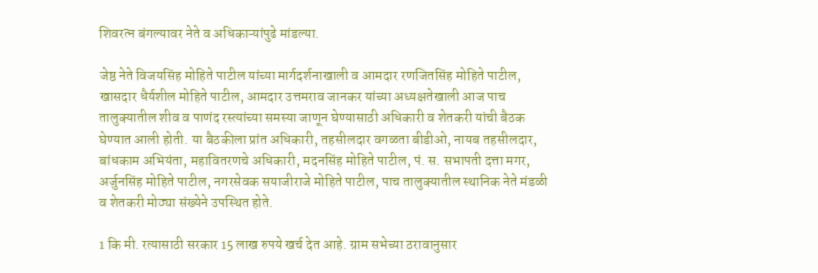शिवरत्न बंगल्यावर नेते व अधिकाऱ्यांपुढे मांडल्या.

जेष्ठ नेते विजयसिंह मोहिते पाटील यांच्या मार्गदर्शनाखाली व आमदार रणजितसिंह मोहिते पाटील, खासदार धैर्यशील मोहिते पाटील, आमदार उत्तमराव जानकर यांच्या अध्यक्षतेखाली आज पाच तालुक्यातील शीव व पाणंद रस्त्यांच्या समस्या जाणून घेण्यासाठी अधिकारी व शेतकरी यांची बैठक घेण्यात आली होती. या बैठकीला प्रांत अधिकारी, तहसीलदार वगळता बीडीओ, नायब तहसीलदार, बांधकाम अभियंता, महावितरणचे अधिकारी, मदनसिंह मोहिते पाटील, पं. स. सभापती दत्ता मगर, अर्जुनसिंह मोहिते पाटील, नगरसेवक सयाजीराजे मोहिते पाटील, पाच तालुक्यातील स्थानिक नेते मंडळी व शेतकरी मोठ्या संख्येने उपस्थित होते.

1 कि मी. रत्यासाठी सरकार 15 लाख रुपये खर्च देत आहे. ग्राम सभेच्या ठरावानुसार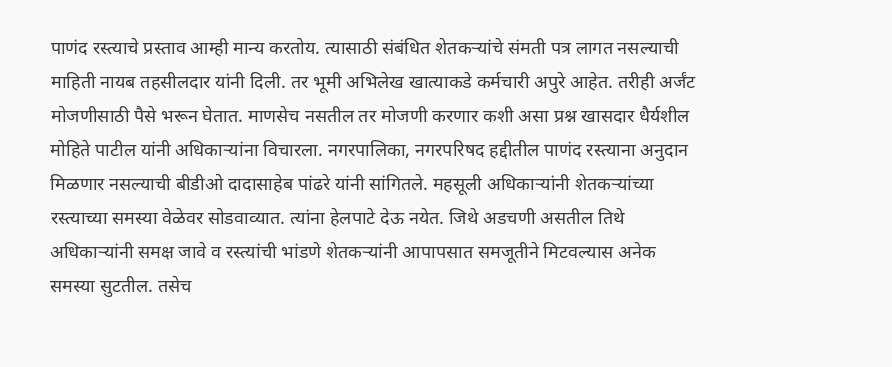पाणंद रस्त्याचे प्रस्ताव आम्ही मान्य करतोय. त्यासाठी संबंधित शेतकऱ्यांचे संमती पत्र लागत नसल्याची माहिती नायब तहसीलदार यांनी दिली. तर भूमी अभिलेख खात्याकडे कर्मचारी अपुरे आहेत. तरीही अर्जंट मोजणीसाठी पैसे भरून घेतात. माणसेच नसतील तर मोजणी करणार कशी असा प्रश्न खासदार धैर्यशील मोहिते पाटील यांनी अधिकाऱ्यांना विचारला. नगरपालिका, नगरपरिषद हद्दीतील पाणंद रस्त्याना अनुदान मिळणार नसल्याची बीडीओ दादासाहेब पांढरे यांनी सांगितले. महसूली अधिकाऱ्यांनी शेतकऱ्यांच्या रस्त्याच्या समस्या वेळेवर सोडवाव्यात. त्यांना हेलपाटे देऊ नयेत. जिथे अडचणी असतील तिथे अधिकाऱ्यांनी समक्ष जावे व रस्त्यांची भांडणे शेतकऱ्यांनी आपापसात समजूतीने मिटवल्यास अनेक समस्या सुटतील. तसेच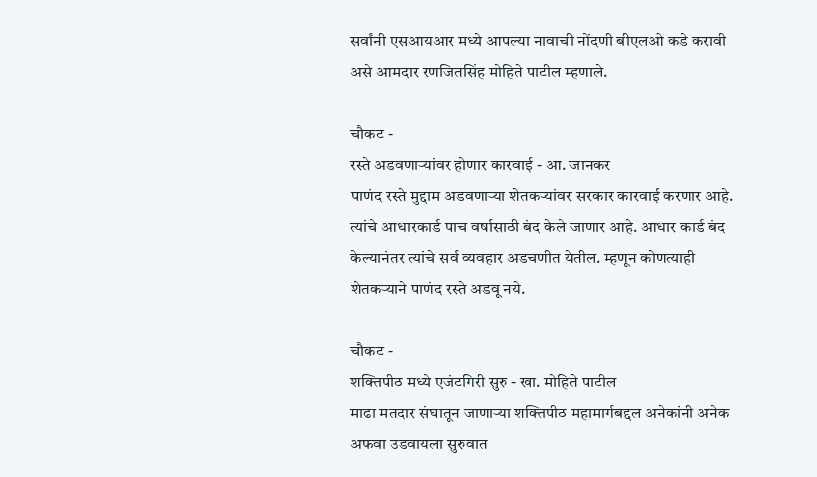सर्वांनी एसआयआर मध्ये आपल्या नावाची नोंदणी बीएलओ कडे करावी असे आमदार रणजितसिंह मोहिते पाटील म्हणाले.

चौकट -
रस्ते अडवणाऱ्यांवर होणार कारवाई - आ. जानकर
पाणंद रस्ते मुद्दाम अडवणाऱ्या शेतकऱ्यांवर सरकार कारवाई करणार आहे. त्यांचे आधारकार्ड पाच वर्षासाठी बंद केले जाणार आहे. आधार कार्ड बंद केल्यानंतर त्यांचे सर्व व्यवहार अडचणीत येतील. म्हणून कोणत्याही शेतकऱ्याने पाणंद रस्ते अडवू नये.

चौकट -
शक्तिपीठ मध्ये एजंटगिरी सुरु - खा. मोहिते पाटील
माढा मतदार संघातून जाणाऱ्या शक्तिपीठ महामार्गबद्दल अनेकांनी अनेक अफवा उडवायला सुरुवात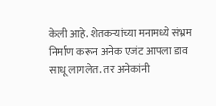केली आहे. शेतकऱ्यांच्या मनामध्ये संभ्रम निर्माण करून अनेक एजंट आपला डाव साधू लागलेत. तर अनेकांनी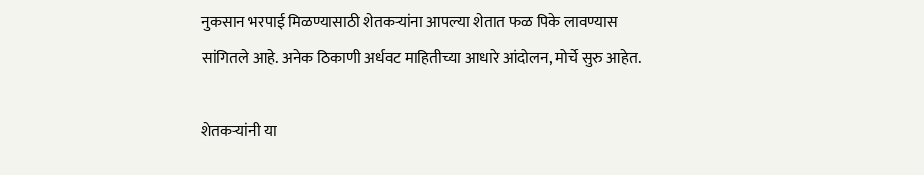नुकसान भरपाई मिळण्यासाठी शेतकऱ्यांना आपल्या शेतात फळ पिके लावण्यास सांगितले आहे. अनेक ठिकाणी अर्धवट माहितीच्या आधारे आंदोलन, मोर्चे सुरु आहेत.

शेतकऱ्यांनी या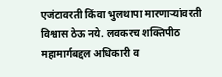एजंटावरती किंवा भुलथापा मारणाऱ्यांवरती विश्वास ठेऊ नये. लवकरच शक्तिपीठ महामार्गबद्दल अधिकारी व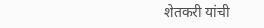शेतकरी यांची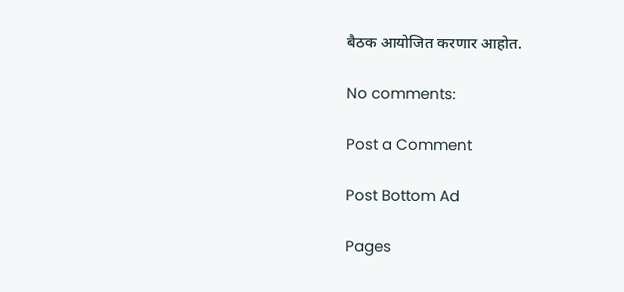बैठक आयोजित करणार आहोत.

No comments:

Post a Comment

Post Bottom Ad

Pages